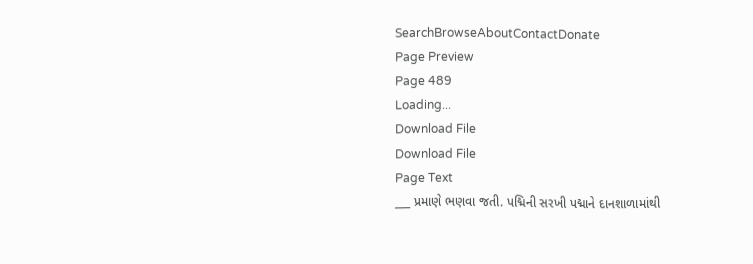SearchBrowseAboutContactDonate
Page Preview
Page 489
Loading...
Download File
Download File
Page Text
___ પ્રમાણે ભણવા જતી. પદ્મિની સરખી પદ્માને દાનશાળામાંથી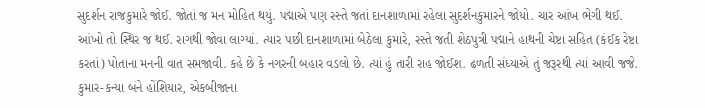સુદર્શન રાજકુમારે જોઈ. જોતાં જ મન મોહિત થયું. પદ્માએ પણ રસ્તે જતાં દાનશાળામાં રહેલા સુદર્શનકુમારને જોયો. ચાર આંખ ભેગી થઈ. આંખો તો સ્થિર જ થઈ. રાગથી જોવા લાગ્યાં. ત્યાર પછી દાનશાળામાં બેઠેલા કુમારે, રસ્તે જતી શેઠપુત્રી પદ્માને હાથની ચેષ્ટા સહિત (કંઈક રેષ્ટા કરતાં) પોતાના મનની વાત સમજાવી. કહે છે કે નગરની બહાર વડલો છે. ત્યાં હું તારી રાહ જોઈશ. ઢળતી સંધ્યાએ તું જરૂરથી ત્યાં આવી જજે. કુમાર-કન્યા બંને હોંશિયાર, એકબીજાના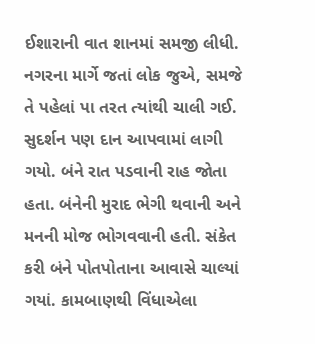ઈશારાની વાત શાનમાં સમજી લીધી. નગરના માર્ગે જતાં લોક જુએ, સમજે તે પહેલાં પા તરત ત્યાંથી ચાલી ગઈ. સુદર્શન પણ દાન આપવામાં લાગી ગયો. બંને રાત પડવાની રાહ જોતા હતા. બંનેની મુરાદ ભેગી થવાની અને મનની મોજ ભોગવવાની હતી. સંકેત કરી બંને પોતપોતાના આવાસે ચાલ્યાં ગયાં. કામબાણથી વિંધાએલા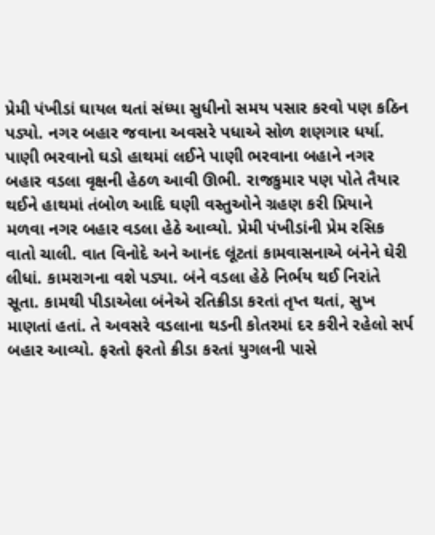પ્રેમી પંખીડાં ઘાયલ થતાં સંધ્યા સુધીનો સમય પસાર કરવો પણ કઠિન પડ્યો. નગર બહાર જવાના અવસરે પધાએ સોળ શણગાર ધર્યા. પાણી ભરવાનો ઘડો હાથમાં લઈને પાણી ભરવાના બહાને નગર બહાર વડલા વૃક્ષની હેઠળ આવી ઊભી. રાજકુમાર પણ પોતે તૈયાર થઈને હાથમાં તંબોળ આદિ ઘણી વસ્તુઓને ગ્રહણ કરી પ્રિયાને મળવા નગર બહાર વડલા હેઠે આવ્યો. પ્રેમી પંખીડાંની પ્રેમ રસિક વાતો ચાલી. વાત વિનોદે અને આનંદ લૂંટતાં કામવાસનાએ બંનેને ઘેરી લીધાં. કામરાગના વશે પડ્યા. બંને વડલા હેઠે નિર્ભય થઈ નિરાંતે સૂતા. કામથી પીડાએલા બંનેએ રતિક્રીડા કરતાં તૃપ્ત થતાં, સુખ માણતાં હતાં. તે અવસરે વડલાના થડની કોતરમાં દર કરીને રહેલો સર્પ બહાર આવ્યો. ફરતો ફરતો ક્રીડા કરતાં યુગલની પાસે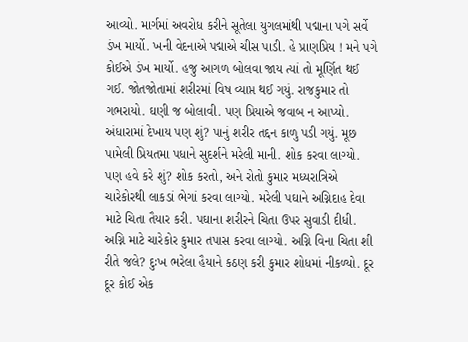આવ્યો. માર્ગમાં અવરોધ કરીને સૂતેલા યુગલમાંથી પદ્માના પગે સર્વે ડંખ માર્યો. ખની વેદનાએ પદ્માએ ચીસ પાડી. હે પ્રાણપ્રિય ! મને પગે કોઈએ ડંખ માર્યો. હજુ આગળ બોલવા જાય ત્યાં તો મૂર્ણિત થઈ ગઈ. જોતજોતામાં શરીરમાં વિષ વ્યાપ્ત થઈ ગયું. રાજકુમાર તો ગભરાયો. ઘણી જ બોલાવી. પણ પ્રિયાએ જવાબ ન આપ્યો. અંધારામાં દેખાય પણ શું? પાનું શરીર તદ્દન કાળુ પડી ગયું. મૂછ પામેલી પ્રિયતમા પધાને સુદર્શને મરેલી માની. શોક કરવા લાગ્યો. પણ હવે કરે શું? શોક કરતો, અને રોતો કુમાર મધ્યરાત્રિએ ચારેકોરથી લાકડાં ભેગાં કરવા લાગ્યો. મરેલી પઘાને અગ્નિદાહ દેવા માટે ચિતા તૈયાર કરી. પઘાના શરીરને ચિતા ઉપર સુવાડી દીધી. અગ્નિ માટે ચારેકોર કુમાર તપાસ કરવા લાગ્યો. અગ્નિ વિના ચિતા શી રીતે જલે? દુઃખ ભરેલા હૈયાને કઠણ કરી કુમાર શોધમાં નીકળ્યો. દૂર દૂર કોઈ એક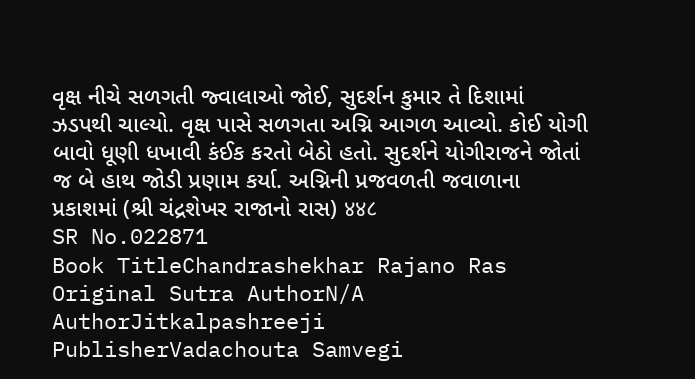વૃક્ષ નીચે સળગતી જ્વાલાઓ જોઈ, સુદર્શન કુમાર તે દિશામાં ઝડપથી ચાલ્યો. વૃક્ષ પાસે સળગતા અગ્નિ આગળ આવ્યો. કોઈ યોગી બાવો ધૂણી ધખાવી કંઈક કરતો બેઠો હતો. સુદર્શને યોગીરાજને જોતાં જ બે હાથ જોડી પ્રણામ કર્યા. અગ્નિની પ્રજવળતી જવાળાના પ્રકાશમાં (શ્રી ચંદ્રશેખર રાજાનો રાસ) ४४८
SR No.022871
Book TitleChandrashekhar Rajano Ras
Original Sutra AuthorN/A
AuthorJitkalpashreeji
PublisherVadachouta Samvegi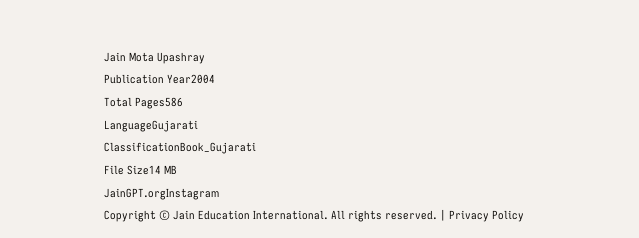Jain Mota Upashray
Publication Year2004
Total Pages586
LanguageGujarati
ClassificationBook_Gujarati
File Size14 MB
JainGPT.orgInstagram
Copyright © Jain Education International. All rights reserved. | Privacy Policy